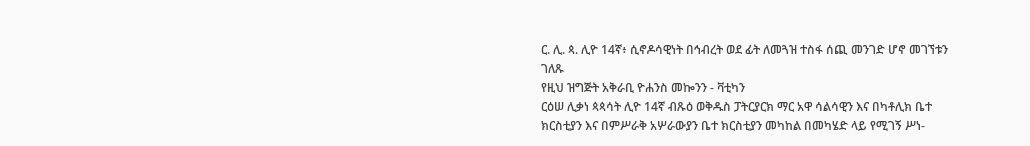ር. ሊ. ጳ. ሊዮ 14ኛ፥ ሲኖዶሳዊነት በኅብረት ወደ ፊት ለመጓዝ ተስፋ ሰጪ መንገድ ሆኖ መገኘቱን ገለጹ
የዚህ ዝግጅት አቅራቢ ዮሐንስ መኰንን - ቫቲካን
ርዕሠ ሊቃነ ጳጳሳት ሊዮ 14ኛ ብጹዕ ወቅዱስ ፓትርያርክ ማር አዋ ሳልሳዊን እና በካቶሊክ ቤተ ክርስቲያን እና በምሥራቅ አሦራውያን ቤተ ክርስቲያን መካከል በመካሄድ ላይ የሚገኝ ሥነ-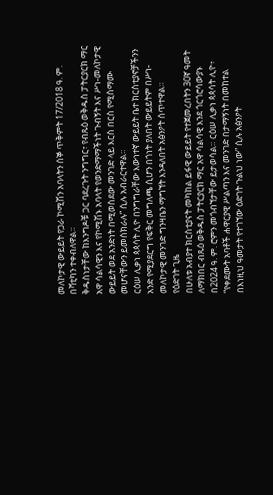መለኮታዊ ውይይት የጋራ ኮሚሽን አባላትን ሰኞ ጥቅምት 17/2018 ዓ. ም. በቫቲካን ተቀብለዋል።
ቅዱስነታቸው ከእንግዶቹ ጋር ባደረጉት ንግግር፣ የብጹዕ ወቅዱስ ፓትርያርክ ማር አዋ ሳልሳዊን እና የኮሚሽኑ አባላት የወንድማማችነት ጉብኝት እና ሥነ-መለኮታዊ ውይይት ወደ አንድነት በሚወስደው መንገድ ላይ እርስ በርስ የሚስማሙ መሆናቸውን ይመሰክራሉ” ሲሉ አብራርተዋል።
ርዕሠ ሊቃነ ጳጳሳት ሊዮ በንግግራቸው እውነተኛ ውይይት ቤተ ክርስቲያኖቻችንን አንድ የሚያደርግ የፍቅር መግለጫ ሲሆን በጎነት ያለበት ውይይትም በሥነ-መለኮታዊ መንገድ ግንዛቤን ማግኘት እንዳለበት አፅንዖት ሰጥተዋል።
የዕድገት ጊዜ
በሁለቱ አብያተ ክርስቲያናት መካከል ይፋዊ ውይይት የተጀመረበትን 30ኛ ዓመት ለማክበር ብጹዕ ወቅዱስ ፓትርያርክ ማር አዋ ሳልሳዊ እንደ ጎርጎሮሳውያኑ በ2024 ዓ. ም. ሮምን መጎብኘታቸው ይታወሳል። ርዕሠ ሊቃነ ጳጳሳት ሊዮ፥ “የቀደሙት አባቶች ሐዋርያዊ ሥልጣን እና መንገድ በታማኝነት በመከተል በእነዚህ ዓመታት የተገኘው ዕድገት ጉልህ ነው” ሲሉ አፅንዖት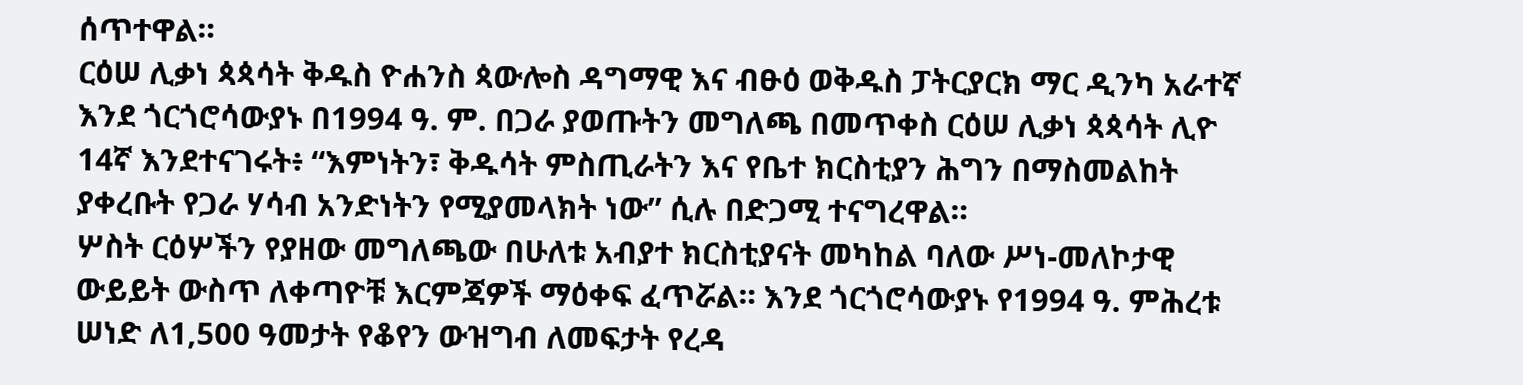ሰጥተዋል።
ርዕሠ ሊቃነ ጳጳሳት ቅዱስ ዮሐንስ ጳውሎስ ዳግማዊ እና ብፁዕ ወቅዱስ ፓትርያርክ ማር ዲንካ አራተኛ እንደ ጎርጎሮሳውያኑ በ1994 ዓ. ም. በጋራ ያወጡትን መግለጫ በመጥቀስ ርዕሠ ሊቃነ ጳጳሳት ሊዮ 14ኛ እንደተናገሩት፥ “እምነትን፣ ቅዱሳት ምስጢራትን እና የቤተ ክርስቲያን ሕግን በማስመልከት ያቀረቡት የጋራ ሃሳብ አንድነትን የሚያመላክት ነው” ሲሉ በድጋሚ ተናግረዋል።
ሦስት ርዕሦችን የያዘው መግለጫው በሁለቱ አብያተ ክርስቲያናት መካከል ባለው ሥነ-መለኮታዊ ውይይት ውስጥ ለቀጣዮቹ እርምጃዎች ማዕቀፍ ፈጥሯል። እንደ ጎርጎሮሳውያኑ የ1994 ዓ. ምሕረቱ ሠነድ ለ1,500 ዓመታት የቆየን ውዝግብ ለመፍታት የረዳ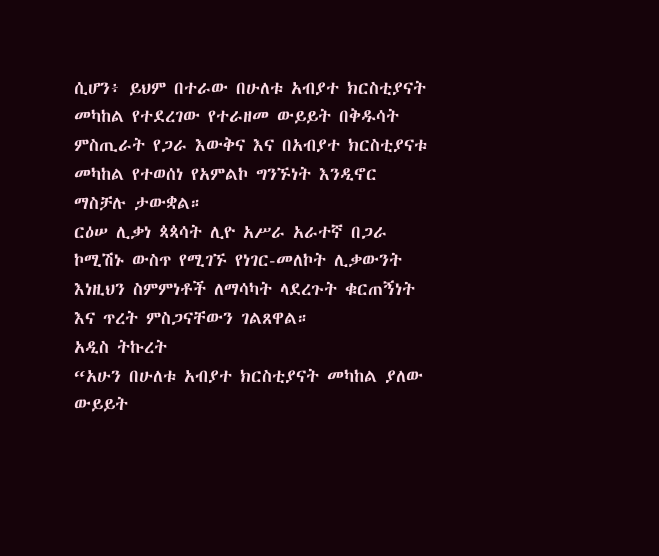ሲሆን፥ ይህም በተራው በሁለቱ አብያተ ክርስቲያናት መካከል የተደረገው የተራዘመ ውይይት በቅዱሳት ምስጢራት የጋራ እውቅና እና በአብያተ ክርስቲያናቱ መካከል የተወሰነ የአምልኮ ግንኙነት እንዲኖር ማስቻሉ ታውቋል።
ርዕሠ ሊቃነ ጳጳሳት ሊዮ አሥራ አራተኛ በጋራ ኮሚሽኑ ውስጥ የሚገኙ የነገር-መለኮት ሊቃውንት እነዚህን ስምምነቶች ለማሳካት ላደረጉት ቁርጠኝነት እና ጥረት ምስጋናቸውን ገልጸዋል።
አዲስ ትኩረት
“አሁን በሁለቱ አብያተ ክርስቲያናት መካከል ያለው ውይይት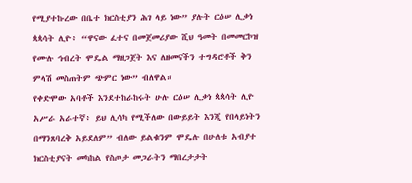የሚያተኩረው በቤተ ክርስቲያን ሕገ ላይ ነው” ያሉት ርዕሠ ሊቃነ ጳጳሳት ሊዮ፥ “ዋናው ፈተና በመጀመሪያው ሺህ ዓመት በመመርኮዝ የሙሉ ኅብረት ሞዴል ማዘጋጀት እና ለዘመናችን ተግዳሮቶች ቅን ምላሽ መስጠትም ጭምር ነው” ብለዋል።
የቀድሞው አባቶች እንደተከራከሩት ሁሉ ርዕሠ ሊቃነ ጳጳሳት ሊዮ አሥራ አራተኛ፥ ይህ ሊሳካ የሚችለው በውይይት እንጂ የበላይነትን በማንጸባረቅ አይደለም” ብለው ይልቁንም ሞዴሉ በሁለቱ አብያተ ክርስቲያናት መካከል የስጦታ መጋራትን ማበረታታት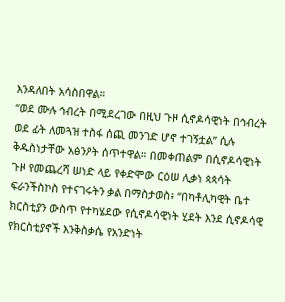እንዳለበት አሳስበዋል።
“ወደ ሙሉ ኅብረት በሚደረገው በዚህ ጉዞ ሲኖዶሳዊነት በኅብረት ወደ ፊት ለመጓዝ ተስፋ ሰጪ መንገድ ሆኖ ተገኝቷል” ሲሉ ቅዱስነታቸው አፅንዖት ሰጥተዋል። በመቀጠልም በሲኖዶሳዊነት ጉዞ የመጨረሻ ሠነድ ላይ የቀድሞው ርዕሠ ሊቃነ ጳጳሳት ፍራንችስኮስ የተናገሩትን ቃል በማስታወስ፥ “በካቶሊካዊት ቤተ ክርስቲያን ውስጥ የተካሄደው የሲኖዶሳዊነት ሂደት እንደ ሲኖዶሳዊ የክርስቲያኖች እንቅስቃሴ የአንድነት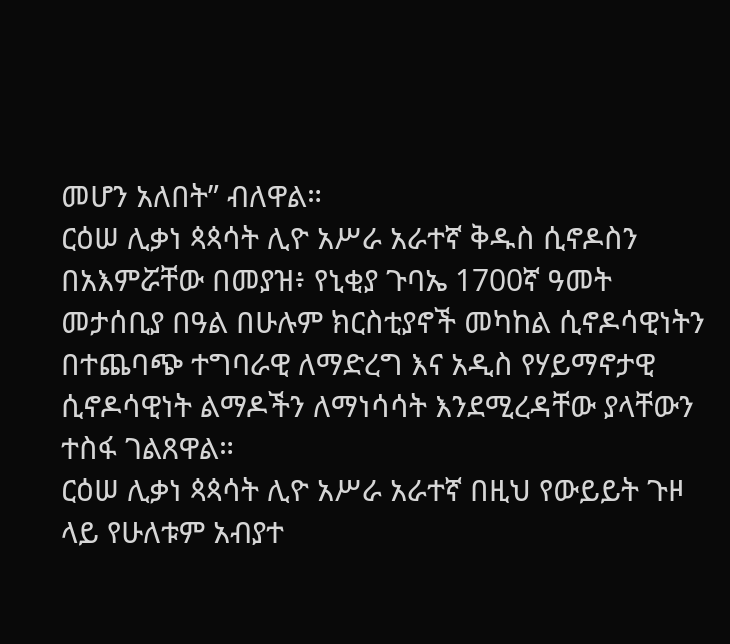መሆን አለበት” ብለዋል።
ርዕሠ ሊቃነ ጳጳሳት ሊዮ አሥራ አራተኛ ቅዱስ ሲኖዶስን በአእምሯቸው በመያዝ፥ የኒቂያ ጉባኤ 1700ኛ ዓመት መታሰቢያ በዓል በሁሉም ክርስቲያኖች መካከል ሲኖዶሳዊነትን በተጨባጭ ተግባራዊ ለማድረግ እና አዲስ የሃይማኖታዊ ሲኖዶሳዊነት ልማዶችን ለማነሳሳት እንደሚረዳቸው ያላቸውን ተስፋ ገልጸዋል።
ርዕሠ ሊቃነ ጳጳሳት ሊዮ አሥራ አራተኛ በዚህ የውይይት ጉዞ ላይ የሁለቱም አብያተ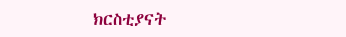ክርስቲያናት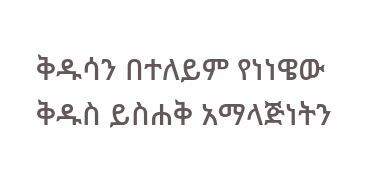ቅዱሳን በተለይም የነነዌው ቅዱስ ይስሐቅ አማላጅነትን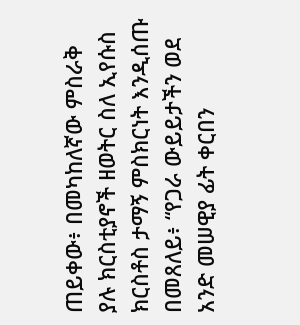ጠይቀው፥ በመካከለኛው ምስራቅ ያሉ ክርስቲያኖች ዘወትር ስለ ኢየሱስ ክርስቶስ ታማኝ ምስክርነት እንዲሰጡ በመጸለይ፥ “የጋራ ውይይታችን ወደ አንድ መሠዊያ ፊት ቀርበን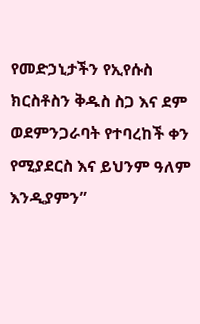የመድኃኒታችን የኢየሱስ ክርስቶስን ቅዱስ ስጋ እና ደም ወደምንጋራባት የተባረከች ቀን የሚያደርስ እና ይህንም ዓለም እንዲያምን”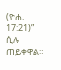(ዮሐ. 17:21)” ሲሉ ጠይቀዋል።